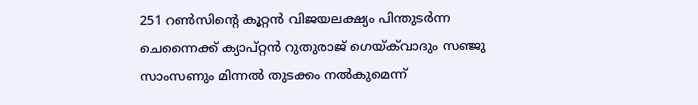251 റണ്‍സിന്‍റെ കൂറ്റൻ വിജയലക്ഷ്യം പിന്തുടര്‍ന്ന ചെന്നൈക്ക് ക്യാപ്റ്റൻ റുതുരാജ് ഗെയ്ക്‌വാദും സഞ്ജു സാംസണും മിന്നല്‍ തുടക്കം നല്‍കുമെന്ന്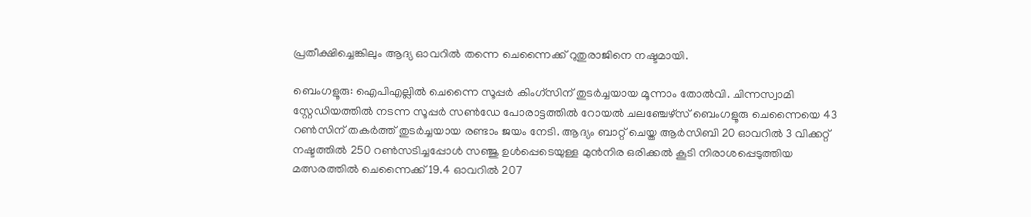പ്രതീക്ഷിച്ചെങ്കിലും ആദ്യ ഓവറില്‍ തന്നെ ചെന്നൈക്ക് റുതുരാജിനെ നഷ്ടമായി.

ബെംഗളൂരു: ഐപിഎല്ലില്‍ ചെന്നൈ സൂപ്പര്‍ കിംഗ്സിന് തുടര്‍ച്ചയായ മൂന്നാം തോല്‍വി. ചിന്നസ്വാമി സ്റ്റേഡിയത്തില്‍ നടന്ന സൂപ്പര്‍ സണ്‍ഡേ പോരാട്ടത്തില്‍ റോയല്‍ ചലഞ്ചേഴ്സ് ബെംഗളൂരു ചെന്നൈയെ 43 റണ്‍സിന് തകര്‍ത്ത് തുടര്‍ച്ചയായ രണ്ടാം ജയം നേടി. ആദ്യം ബാറ്റ് ചെയ്ത ആര്‍സിബി 20 ഓവറില്‍ 3 വിക്കറ്റ് നഷ്ടത്തില്‍ 250 റണ്‍സടിച്ചപ്പോള്‍ സഞ്ജു ഉള്‍പ്പെടെയുള്ള മുന്‍നിര ഒരിക്കല്‍ കൂടി നിരാശപ്പെടുത്തിയ മത്സരത്തില്‍ ചെന്നൈക്ക് 19.4 ഓവറില്‍ 207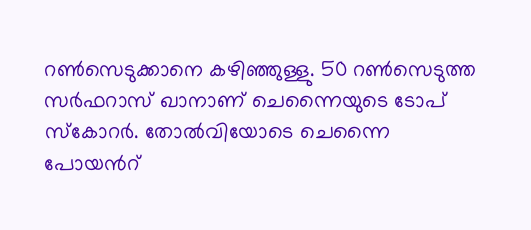റണ്‍സെടുക്കാനെ കഴിഞ്ഞുള്ളു. 50 റണ്‍സെടുത്ത സര്‍ഫറാസ് ഖാനാണ് ചെന്നൈയുടെ ടോപ് സ്കോറര്‍. തോല്‍വിയോടെ ചെന്നൈ പോയന്‍റ്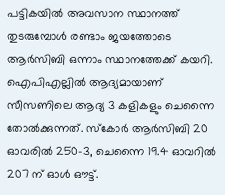പട്ടികയില്‍ അവസാന സ്ഥാനത്ത് തുടരുമ്പോള്‍ രണ്ടാം ജയത്തോടെ ആര്‍സിബി ഒന്നാം സ്ഥാനത്തേക്ക് കയറി. ഐപിഎല്ലില്‍ ആദ്യമായാണ് സീസണിലെ ആദ്യ 3 കളികളും ചെന്നൈ തോല്‍ക്കുന്നത്. സ്കോര്‍ ആര്‍സിബി 20 ഓവരില്‍ 250-3, ചെന്നൈ 19.4 ഓവറില്‍ 207 ന് ഓള്‍ ഔട്ട്.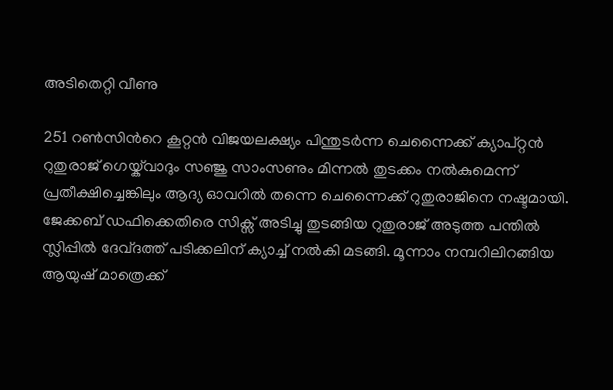അടിതെറ്റി വീണു

251 റണ്‍സിന്‍റെ കൂറ്റൻ വിജയലക്ഷ്യം പിന്തുടര്‍ന്ന ചെന്നൈക്ക് ക്യാപ്റ്റൻ റുതുരാജ് ഗെയ്ക്‌വാദും സഞ്ജു സാംസണും മിന്നല്‍ തുടക്കം നല്‍കുമെന്ന് പ്രതീക്ഷിച്ചെങ്കിലും ആദ്യ ഓവറില്‍ തന്നെ ചെന്നൈക്ക് റുതുരാജിനെ നഷ്ടമായി. ജേക്കബ് ഡഫിക്കെതിരെ സിക്സ് അടിച്ചു തുടങ്ങിയ റുതുരാജ് അടുത്ത പന്തില്‍ സ്ലിപ്പില്‍ ദേവ്ദത്ത് പടിക്കലിന് ക്യാച്ച് നല്‍കി മടങ്ങി. മൂന്നാം നമ്പറിലിറങ്ങിയ ആയുഷ് മാത്രെക്ക്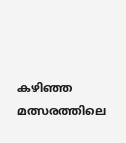കഴിഞ്ഞ മത്സരത്തിലെ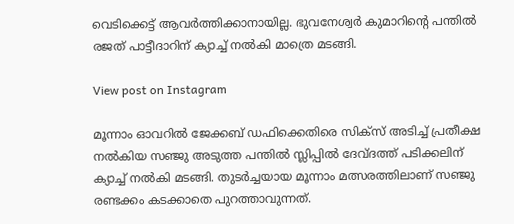വെടിക്കെട്ട് ആവര്‍ത്തിക്കാനായില്ല. ഭുവനേശ്വര്‍ കുമാറിന്‍റെ പന്തില്‍ രജത് പാട്ടീദാറിന് ക്യാച്ച് നല്‍കി മാത്രെ മടങ്ങി.

View post on Instagram

മൂന്നാം ഓവറില്‍ ജേക്കബ് ഡഫിക്കെതിരെ സിക്സ് അടിച്ച് പ്രതീക്ഷ നല്‍കിയ സഞ്ജു അടുത്ത പന്തില്‍ സ്ലിപ്പില്‍ ദേവ്ദത്ത് പടിക്കലിന് ക്യാച്ച് നല്‍കി മടങ്ങി. തുടര്‍ച്ചയായ മൂന്നാം മത്സരത്തിലാണ് സഞ്ജു രണ്ടക്കം കടക്കാതെ പുറത്താവുന്നത്.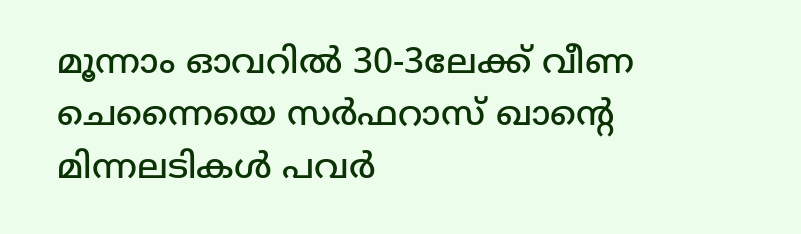മൂന്നാം ഓവറില്‍ 30-3ലേക്ക് വീണ ചെന്നൈയെ സര്‍ഫറാസ് ഖാന്‍റെ മിന്നലടികള്‍ പവര്‍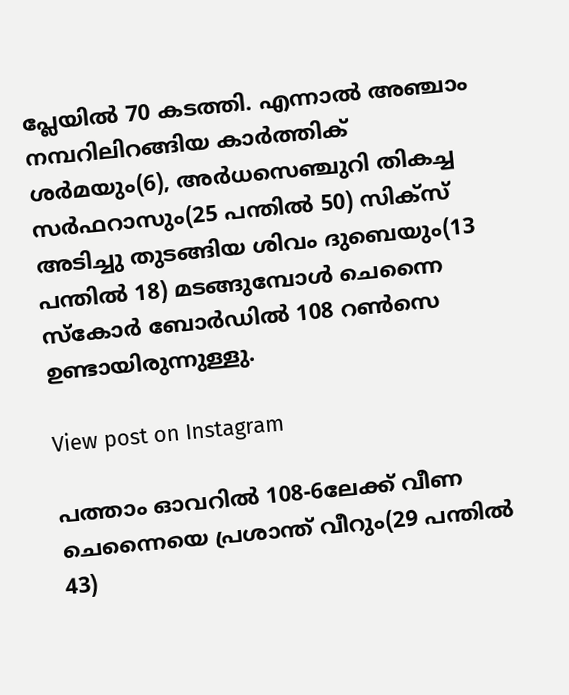പ്ലേയില്‍ 70 കടത്തി. എന്നാല്‍ അ‍ഞ്ചാം നമ്പറിലിറങ്ങിയ കാര്‍ത്തിക് ശര്‍മയും(6), അര്‍ധസെഞ്ചുറി തികച്ച സര്‍ഫറാസും(25 പന്തില്‍ 50) സിക്സ് അടിച്ചു തുടങ്ങിയ ശിവം ദുബെയും(13 പന്തില്‍ 18) മടങ്ങുമ്പോള്‍ ചെന്നൈ സ്കോര്‍ ബോര്‍ഡില്‍ 108 റണ്‍സെ ഉണ്ടായിരുന്നുള്ളു.

View post on Instagram

പത്താം ഓവറില്‍ 108-6ലേക്ക് വീണ ചെന്നൈയെ പ്രശാന്ത് വീറും(29 പന്തില്‍ 43)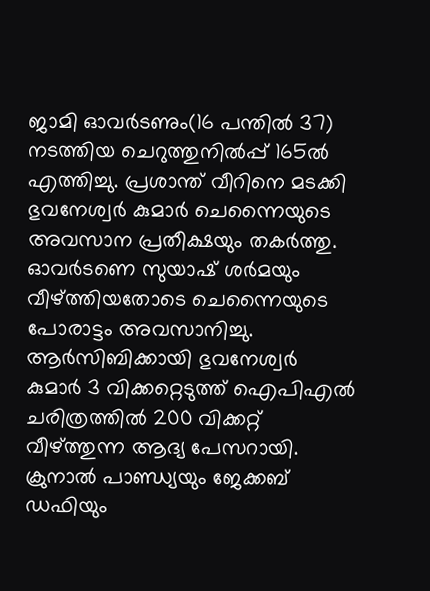ജാമി ഓവര്‍ടണും(16 പന്തില്‍ 37) നടത്തിയ ചെറുത്തുനില്‍പ്പ് 165ല്‍ എത്തിച്ചു. പ്രശാന്ത് വീറിനെ മടക്കി ഭുവനേശ്വര്‍ കുമാര്‍ ചെന്നൈയുടെ അവസാന പ്രതീക്ഷയും തകര്‍ത്തു. ഓവര്‍ടണെ സുയാഷ് ശര്‍മയും വീഴ്ത്തിയതോടെ ചെന്നൈയുടെ പോരാട്ടം അവസാനിച്ചു. ആര്‍സിബിക്കായി ഭുവനേശ്വര്‍ കുമാര്‍ 3 വിക്കറ്റെടുത്ത് ഐപിഎല്‍ ചരിത്രത്തില്‍ 200 വിക്കറ്റ് വീഴ്ത്തുന്ന ആദ്യ പേസറായി. ക്രുനാല്‍ പാണ്ഡ്യയും ജേക്കബ് ഡഫിയും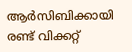ആര്‍സിബിക്കായി രണ്ട് വിക്കറ്റ്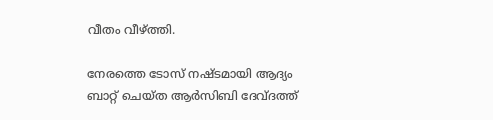വീതം വീഴ്ത്തി.

നേരത്തെ ടോസ് നഷ്ടമായി ആദ്യം ബാറ്റ് ചെയ്ത ആര്‍സിബി ദേവ്ദത്ത്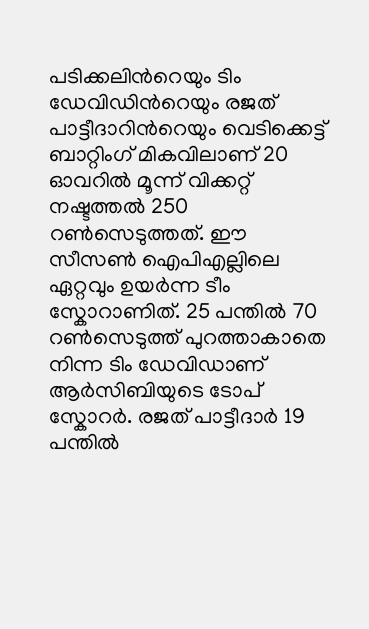പടിക്കലിന്‍റെയും ടിം ഡേവിഡിന്‍റെയും രജത് പാട്ടീദാറിന്‍റെയും വെടിക്കെട്ട് ബാറ്റിംഗ് മികവിലാണ് 20 ഓവറില്‍ മൂന്ന് വിക്കറ്റ് നഷ്ടത്തല്‍ 250 റണ്‍സെടുത്തത്. ഈ സീസണ്‍ ഐപിഎല്ലിലെ ഏറ്റവും ഉയര്‍ന്ന ടീം സ്കോറാണിത്. 25 പന്തില്‍ 70 റണ്‍സെടുത്ത് പുറത്താകാതെ നിന്ന ടിം ഡേവിഡാണ് ആര്‍സിബിയുടെ ടോപ് സ്കോറര്‍. രജത് പാട്ടീദാര്‍ 19 പന്തില്‍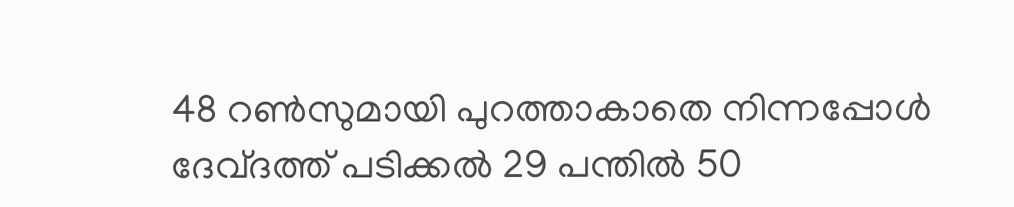48 റണ്‍സുമായി പുറത്താകാതെ നിന്നപ്പോള്‍ ദേവ്ദത്ത് പടിക്കല്‍ 29 പന്തില്‍ 50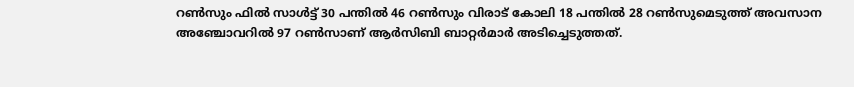റണ്‍സും ഫില്‍ സാള്‍ട്ട് 30 പന്തില്‍ 46 റണ്‍സും വിരാട് കോലി 18 പന്തില്‍ 28 റണ്‍സുമെടുത്ത് അവസാന അഞ്ചോവറില്‍ 97 റണ്‍സാണ് ആര്‍സിബി ബാറ്റര്‍മാര്‍ അടിച്ചെടുത്തത്.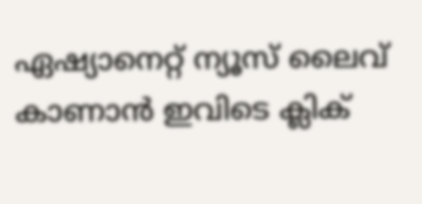ഏഷ്യാനെറ്റ് ന്യൂസ് ലൈവ് കാണാന്‍ ഇവിടെ ക്ലിക്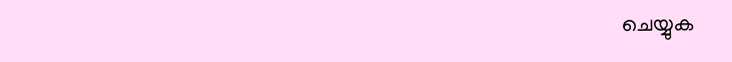ചെയ്യുക